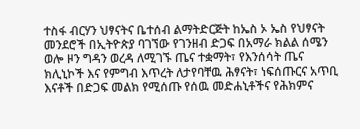ተስፋ ብርሃን ህፃናትና ቤተሰብ ልማትድርጅት ከኤስ ኦ ኤስ የህፃናት መንደሮች በኢትዮጵያ ባገኘው የገንዘብ ድጋፍ በአማራ ክልል ሰሜን ወሎ ዞን ግዳን ወረዳ ለሚገኙ ጤና ተቋማት፣ የእንሰሳት ጤና ክሊኒኮች እና የምግብ እጥረት ለታየባቸዉ ሕፃናት፣ ነፍሰጡርና አጥቢ እናቶች በድጋፍ መልክ የሚሰጡ የሰዉ መድሐኒቶችና የሕክምና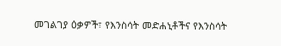መገልገያ ዕቃዎች፣ የእንስሳት መድሐኒቶችና የእንስሳት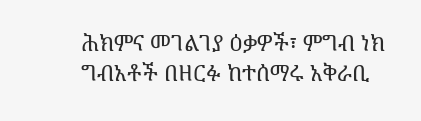ሕክምና መገልገያ ዕቃዎች፣ ምግብ ነክ ግብአቶች በዘርፉ ከተሰማሩ አቅራቢ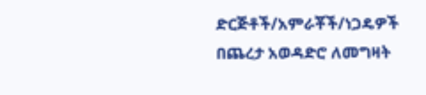ድርጅቶች/አምራቾች/ነጋዴዎች በጨረታ አወዳድሮ ለመግዛት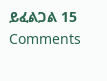ይፈልጋል 15 Comments